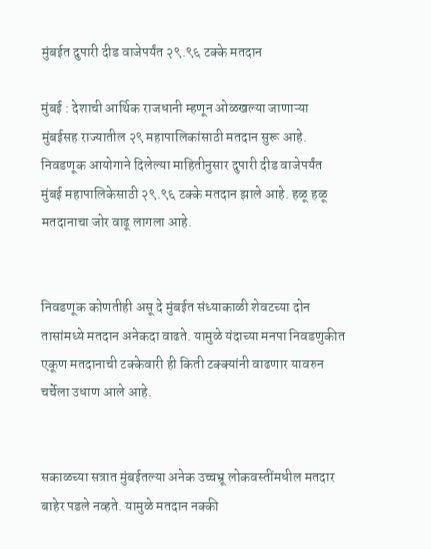मुंबईत दुपारी दीड वाजेपर्यंत २९.९६ टक्के मतदान

मुंबई : देशाची आर्थिक राजधानी म्हणून ओळखल्या जाणाऱ्या मुंबईसह राज्यातील २९ महापालिकांसाठी मतदान सुरू आहे. निवडणूक आयोगाने दिलेल्या माहितीनुसार दुपारी दीड वाजेपर्यंत मुंबई महापालिकेसाठी २९.९६ टक्के मतदान झाले आहे. हळू हळू मतदानाचा जोर वाढू लागला आहे.


निवडणूक कोणतीही असू दे मुंबईत संध्याकाळी शेवटच्या दोन तासांमध्ये मतदान अनेकदा वाढते. यामुळे यंदाच्या मनपा निवडणुकीत एकूण मतदानाची टक्केवारी ही किती टक्क्यांनी वाढणार यावरुन चर्चेला उधाण आले आहे.


सकाळच्या सत्रात मुंबईतल्या अनेक उच्चभ्रू लोकवस्तींमधील मतदार बाहेर पडले नव्हते. यामुळे मतदान नक्की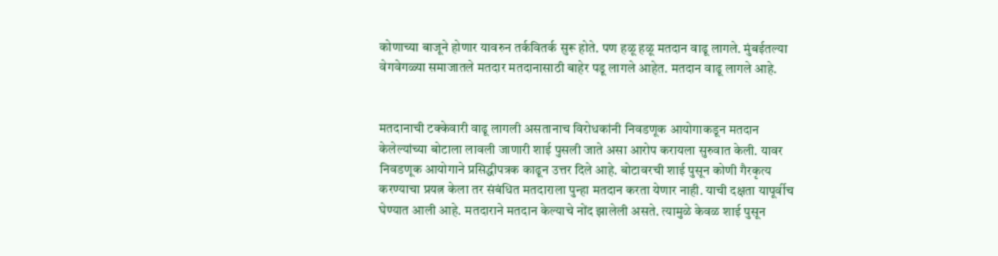कोणाच्या बाजूने होणार यावरुन तर्कवितर्क सुरू होते. पण हळू हळू मतदान वाढू लागले. मुंबईतल्या वेगवेगळ्या समाजातले मतदार मतदानासाठी बाहेर पडू लागले आहेत. मतदान वाढू लागले आहे.


मतदानाची टक्केवारी वाढू लागली असतानाच विरोधकांनी निवडणूक आयोगाकडून मतदान केलेल्यांच्या बोटाला लावली जाणारी शाई पुसली जाते असा आरोप करायला सुरुवात केली. यावर निवडणूक आयोगाने प्रसिद्धीपत्रक काढून उत्तर दिले आहे. बोटावरची शाई पुसून कोणी गैरकृत्य करण्याचा प्रयत्न केला तर संबंधित मतदाराला पुन्हा मतदान करता येणार नाही. याची दक्षता यापूर्वीच घेण्यात आली आहे. मतदाराने मतदान केल्याचे नोंद झालेली असते. त्यामुळे केवळ शाई पुसून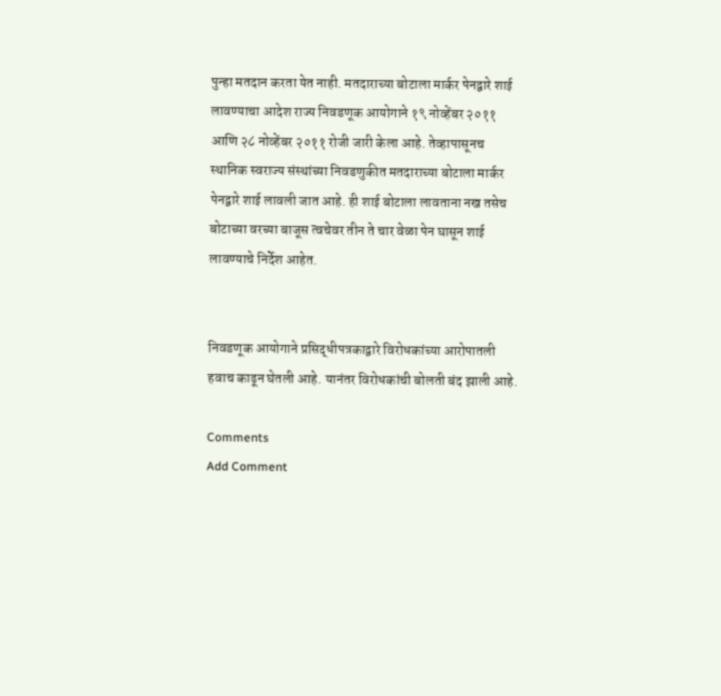पुन्हा मतदान करता येत नाही. मतदाराच्या बोटाला मार्कर पेनद्वारे शाई लावण्याचा आदेश राज्य निवडणूक आयोगाने १९ नोव्हेंबर २०११ आणि २८ नोव्हेंबर २०११ रोजी जारी केला आहे. तेव्हापासूनच स्थानिक स्वराज्य संस्थांच्या निवडणुकीत मतदाराच्या बोटाला मार्कर पेनद्वारे शाई लावली जात आहे. ही शाई बोटाला लावताना नख तसेच बोटाच्या वरच्या बाजूस त्वचेवर तीन ते चार वेळा पेन घासून शाई लावण्याचे निर्देश आहेत.


निवडणूक आयोगाने प्रसिद्धीपत्रकाद्वारे विरोधकांच्या आरोपातली हवाच काढून घेतली आहे. यानंतर विरोधकांची बोलती बंद झाली आहे.

Comments
Add Comment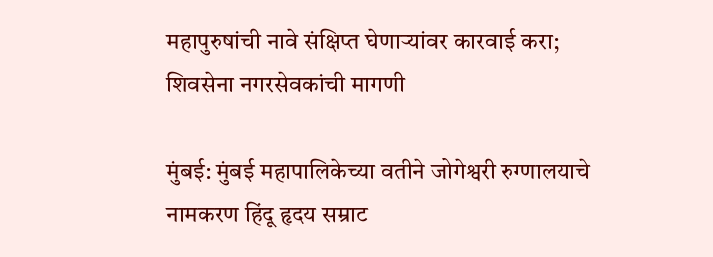महापुरुषांची नावे संक्षिप्त घेणाऱ्यांवर कारवाई करा; शिवसेना नगरसेवकांची मागणी

मुंबई: मुंबई महापालिकेच्या वतीने जोगेश्वरी रुग्णालयाचे नामकरण हिंदू हृदय सम्राट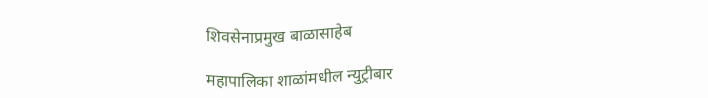शिवसेनाप्रमुख बाळासाहेब

महापालिका शाळांमधील न्युट्रीबार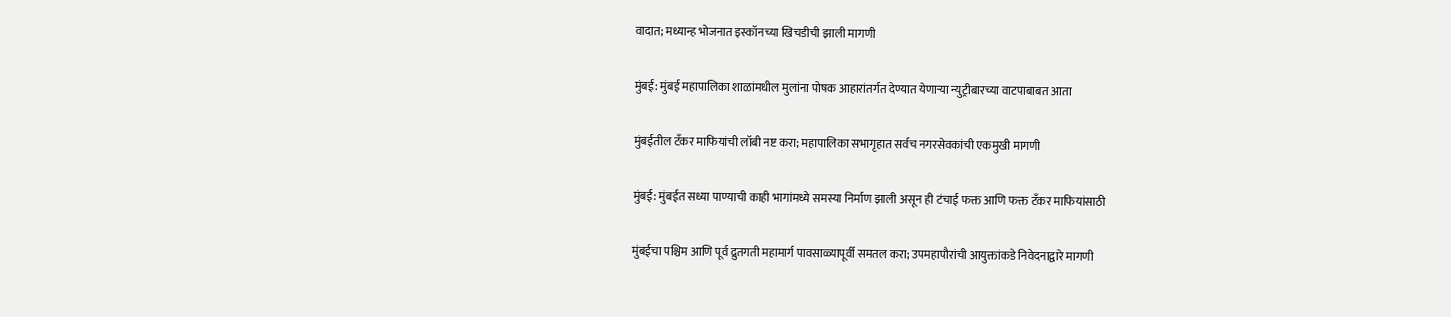वादात; मध्यान्ह भोजनात इस्कॉनच्या खिचडीची झाली मागणी

मुंबई: मुंबई महापालिका शाळांमधील मुलांना पोषक आहारांतर्गत देण्यात येणाऱ्या न्युट्रीबारच्या वाटपाबाबत आता

मुंबईतील टँकर माफियांची लॉबी नष्ट करा; महापालिका सभागृहात सर्वच नगरसेवकांची एकमुखी मागणी

मुंबई: मुंबईत सध्या पाण्याची काही भागांमध्ये समस्या निर्माण झाली असून ही टंचाई फक्त आणि फक्त टँकर माफियांसाठी

मुंबईचा पश्चिम आणि पूर्व द्रुतगती महामार्ग पावसाळ्यापूर्वी समतल करा; उपमहापौरांची आयुक्तांकडे निवेदनाद्वारे मागणी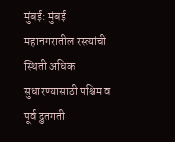मुंबई: मुंबई महानगरातील रस्त्यांची स्थिती अधिक सुधारण्यासाठी पश्चिम व पूर्व द्रुतगती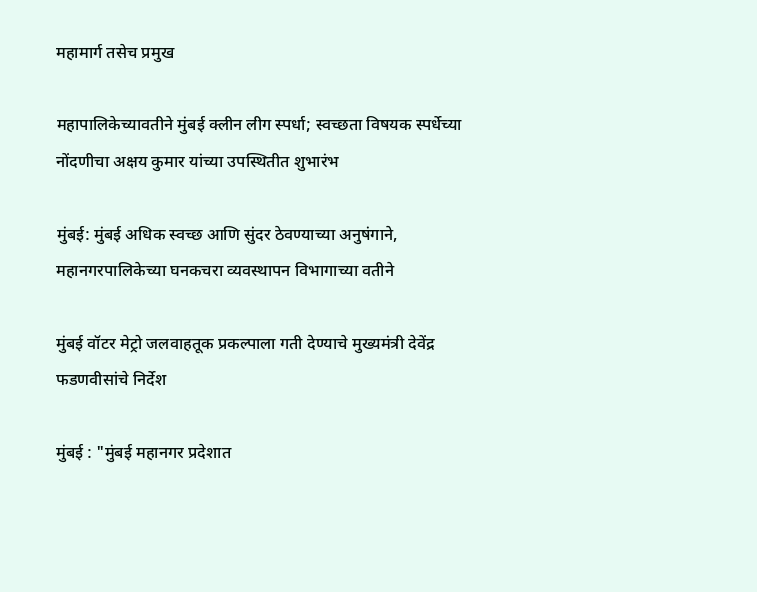महामार्ग तसेच प्रमुख

महापालिकेच्यावतीने मुंबई क्लीन लीग स्पर्धा; स्वच्छता विषयक स्पर्धेच्या नोंदणीचा अक्षय कुमार यांच्या उपस्थितीत शुभारंभ

मुंबई: मुंबई अधिक स्वच्छ आणि सुंदर ठेवण्याच्या अनुषंगाने, महानगरपालिकेच्या घनकचरा व्यवस्थापन विभागाच्या वतीने

मुंबई वॉटर मेट्रो जलवाहतूक प्रकल्पाला गती देण्याचे मुख्यमंत्री देवेंद्र फडणवीसांचे निर्देश

मुंबई : "मुंबई महानगर प्रदेशात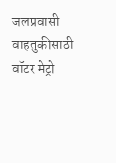जलप्रवासी वाहतुकीसाठी वॉटर मेट्रो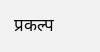प्रकल्प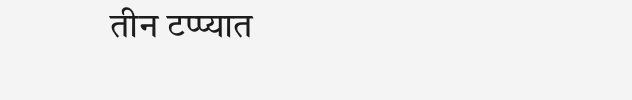तीन टप्प्यात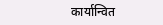कार्यान्वित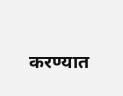करण्यात